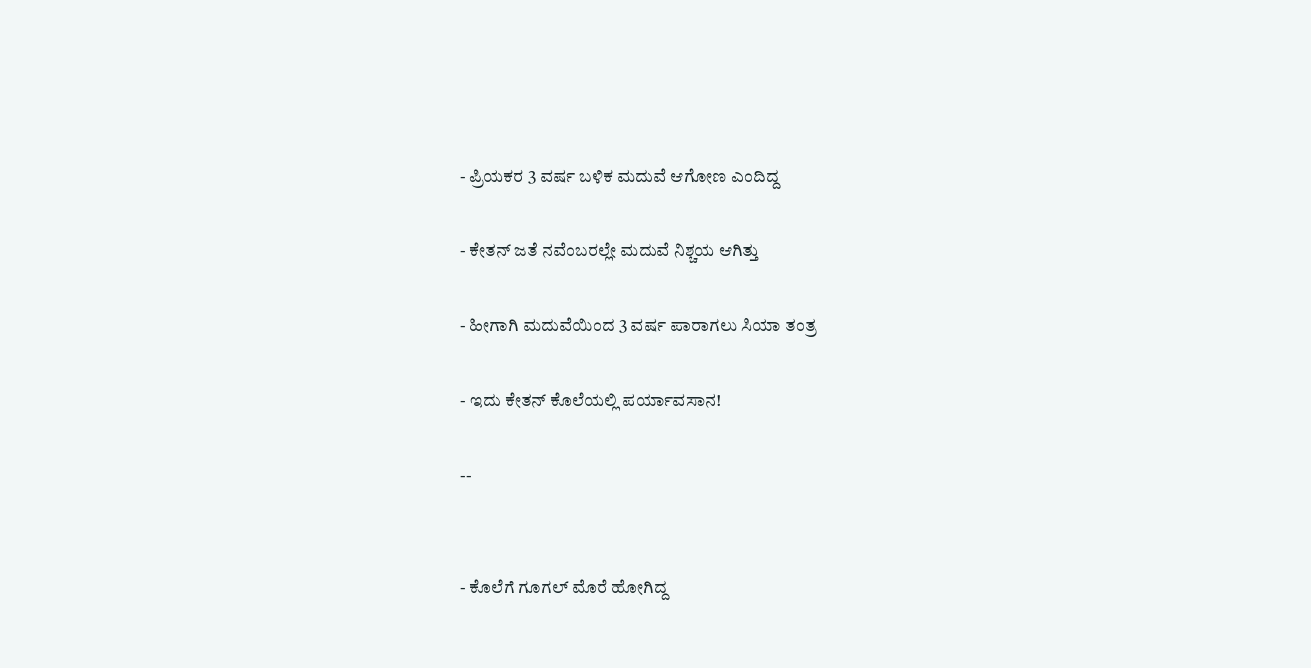- ಪ್ರಿಯಕರ 3 ವರ್ಷ ಬಳಿಕ ಮದುವೆ ಆಗೋಣ ಎಂದಿದ್ದ

- ಕೇತನ್‌ ಜತೆ ನವೆಂಬರಲ್ಲೇ ಮದುವೆ ನಿಶ್ಚಯ ಆಗಿತ್ತು

- ಹೀಗಾಗಿ ಮದುವೆಯಿಂದ 3 ವರ್ಷ ಪಾರಾಗಲು ಸಿಯಾ ತಂತ್ರ

- ಇದು ಕೇತನ್‌ ಕೊಲೆಯಲ್ಲಿ ಪರ್ಯಾವಸಾನ!

--


- ಕೊಲೆಗೆ ಗೂಗಲ್‌ ಮೊರೆ ಹೋಗಿದ್ದ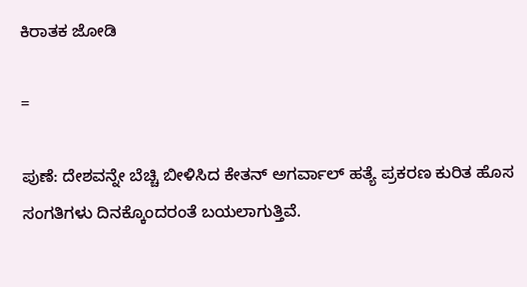ಕಿರಾತಕ ಜೋಡಿ

=

ಪುಣೆ: ದೇಶವನ್ನೇ ಬೆಚ್ಚಿ ಬೀಳಿಸಿದ ಕೇತನ್‌ ಅಗರ್ವಾಲ್ ಹತ್ಯೆ ಪ್ರಕರಣ ಕುರಿತ ಹೊಸ ಸಂಗತಿಗಳು ದಿನಕ್ಕೊಂದರಂತೆ ಬಯಲಾಗುತ್ತಿವೆ.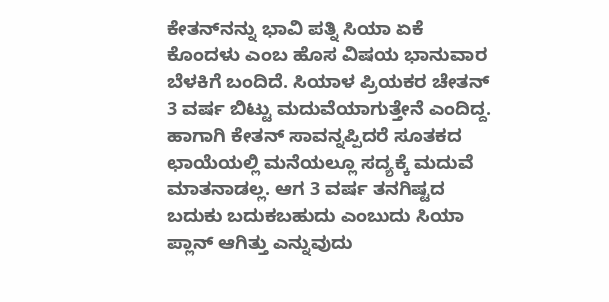ಕೇತನ್‌ನನ್ನು ಭಾವಿ ಪತ್ನಿ ಸಿಯಾ ಏಕೆ ಕೊಂದಳು ಎಂಬ ಹೊಸ ವಿಷಯ ಭಾನುವಾರ ಬೆಳಕಿಗೆ ಬಂದಿದೆ. ಸಿಯಾಳ ಪ್ರಿಯಕರ ಚೇತನ್ 3 ವರ್ಷ ಬಿಟ್ಟು ಮದುವೆಯಾಗುತ್ತೇನೆ ಎಂದಿದ್ದ. ಹಾಗಾಗಿ ಕೇತನ್‌ ಸಾವನ್ನಪ್ಪಿದರೆ ಸೂತಕದ ಛಾಯೆಯಲ್ಲಿ ಮನೆಯಲ್ಲೂ ಸದ್ಯಕ್ಕೆ ಮದುವೆ ಮಾತನಾಡಲ್ಲ. ಆಗ 3 ವರ್ಷ ತನಗಿಷ್ಟದ ಬದುಕು ಬದುಕಬಹುದು ಎಂಬುದು ಸಿಯಾ ಪ್ಲಾನ್‌ ಆಗಿತ್ತು ಎನ್ನುವುದು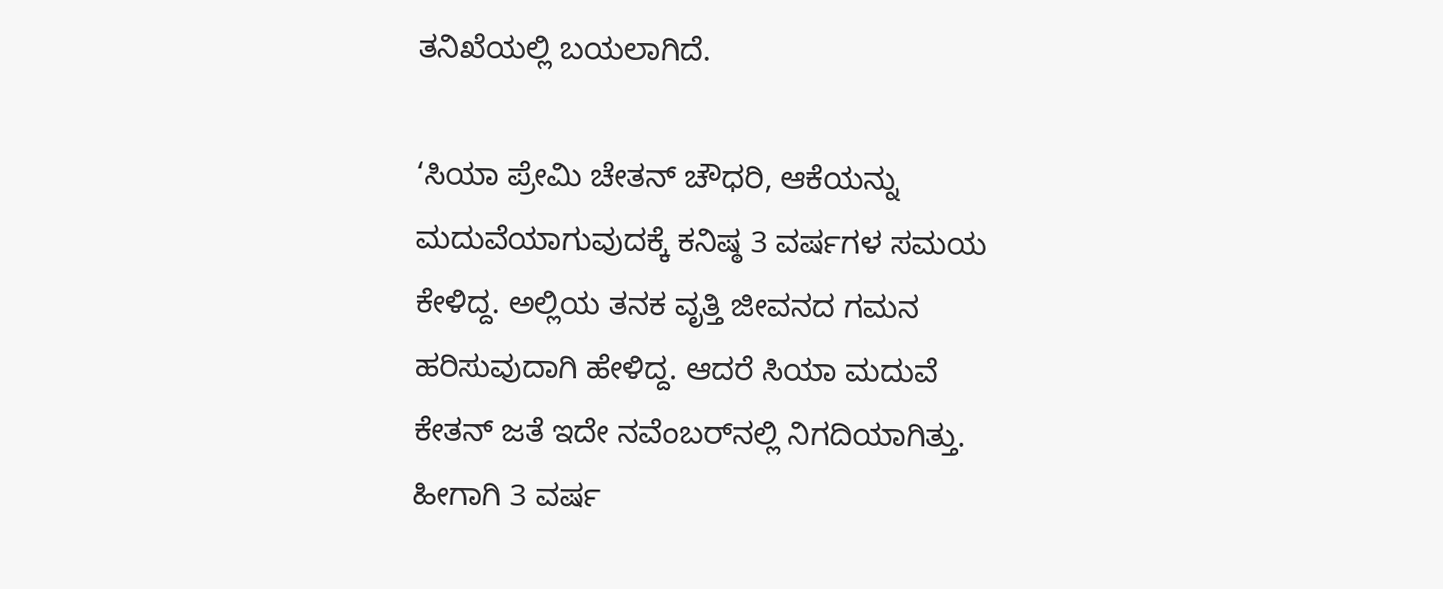ತನಿಖೆಯಲ್ಲಿ ಬಯಲಾಗಿದೆ.

‘ಸಿಯಾ ಪ್ರೇಮಿ ಚೇತನ್‌ ಚೌಧರಿ, ಆಕೆಯನ್ನು ಮದುವೆಯಾಗುವುದಕ್ಕೆ ಕನಿಷ್ಠ 3 ವರ್ಷಗಳ ಸಮಯ ಕೇಳಿದ್ದ. ಅಲ್ಲಿಯ ತನಕ ವೃತ್ತಿ ಜೀವನದ ಗಮನ ಹರಿಸುವುದಾಗಿ ಹೇಳಿದ್ದ. ಆದರೆ ಸಿಯಾ ಮದುವೆ ಕೇತನ್‌ ಜತೆ ಇದೇ ನವೆಂಬರ್‌ನಲ್ಲಿ ನಿಗದಿಯಾಗಿತ್ತು. ಹೀಗಾಗಿ 3 ವರ್ಷ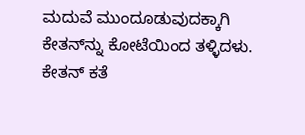ಮದುವೆ ಮುಂದೂಡುವುದಕ್ಕಾಗಿ ಕೇತನ್‌ನ್ನು ಕೋಟೆಯಿಂದ ತಳ್ಳಿದಳು. ಕೇತನ್‌ ಕತೆ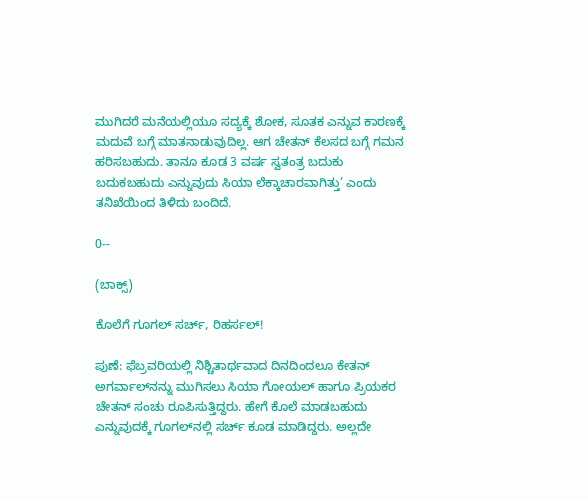ಮುಗಿದರೆ ಮನೆಯಲ್ಲಿಯೂ ಸದ್ಯಕ್ಕೆ ಶೋಕ, ಸೂತಕ ಎನ್ನುವ ಕಾರಣಕ್ಕೆ ಮದುವೆ ಬಗ್ಗೆ ಮಾತನಾಡುವುದಿಲ್ಲ. ಆಗ ಚೇತನ್‌ ಕೆಲಸದ ಬಗ್ಗೆ ಗಮನ ಹರಿಸಬಹುದು. ತಾನೂ ಕೂಡ 3 ವರ್ಷ ಸ್ವತಂತ್ರ ಬದುಕು ಬದುಕಬಹುದು ಎನ್ನುವುದು ಸಿಯಾ ಲೆಕ್ಕಾಚಾರವಾಗಿತ್ತು’ ಎಂದು ತನಿಖೆಯಿಂದ ತಿಳಿದು ಬಂದಿದೆ.

0--

(ಬಾಕ್ಸ್‌)

ಕೊಲೆಗೆ ಗೂಗಲ್‌ ಸರ್ಚ್, ರಿಹರ್ಸಲ್‌!

ಪುಣೆ: ಫೆಬ್ರವರಿಯಲ್ಲಿ ನಿಶ್ಚಿತಾರ್ಥವಾದ ದಿನದಿಂದಲೂ ಕೇತನ್‌ ಅಗರ್ವಾಲ್‌ನನ್ನು ಮುಗಿಸಲು ಸಿಯಾ ಗೋಯಲ್‌ ಹಾಗೂ ಪ್ರಿಯಕರ ಚೇತನ್‌ ಸಂಚು ರೂಪಿಸುತ್ತಿದ್ದರು. ಹೇಗೆ ಕೊಲೆ ಮಾಡಬಹುದು ಎನ್ನುವುದಕ್ಕೆ ಗೂಗಲ್‌ನಲ್ಲಿ ಸರ್ಚ್‌ ಕೂಡ ಮಾಡಿದ್ದರು. ಅಲ್ಲದೇ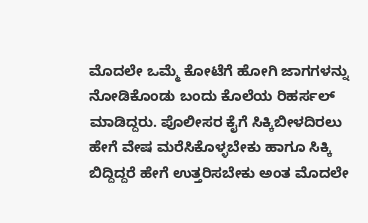ಮೊದಲೇ ಒಮ್ಮೆ ಕೋಟೆಗೆ ಹೋಗಿ ಜಾಗಗಳನ್ನು ನೋಡಿಕೊಂಡು ಬಂದು ಕೊಲೆಯ ರಿಹರ್ಸಲ್‌ ಮಾಡಿದ್ದರು. ಪೊಲೀಸರ ಕೈಗೆ ಸಿಕ್ಕಿಬೀಳದಿರಲು ಹೇಗೆ ವೇಷ ಮರೆಸಿಕೊಳ್ಳಬೇಕು ಹಾಗೂ ಸಿಕ್ಕಿ ಬಿದ್ದಿದ್ದರೆ ಹೇಗೆ ಉತ್ತರಿಸಬೇಕು ಅಂತ ಮೊದಲೇ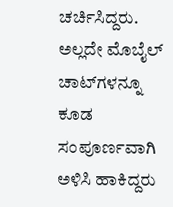ಚರ್ಚಿಸಿದ್ದರು. ಅಲ್ಲದೇ ಮೊಬೈಲ್‌ ಚಾಟ್‌ಗಳನ್ನೂ ಕೂಡ ಸಂಪೂರ್ಣವಾಗಿ ಅಳಿಸಿ ಹಾಕಿದ್ದರು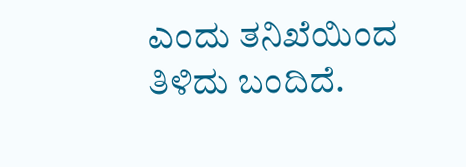ಎಂದು ತನಿಖೆಯಿಂದ ತಿಳಿದು ಬಂದಿದೆ.